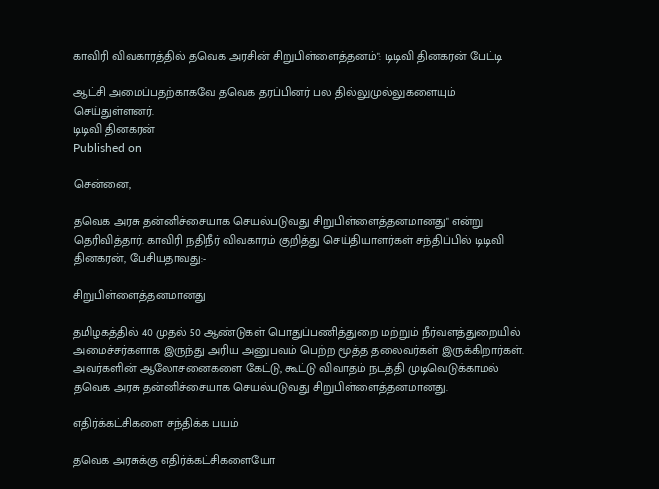காவிரி விவகாரத்தில் தவெக அரசின் சிறுபிள்ளைத்தனம்": டிடிவி தினகரன் பேட்டி

ஆட்சி அமைப்பதற்காகவே தவெக தரப்பினர் பல தில்லுமுல்லுகளையும் செய்துள்ளனர்.
டிடிவி தினகரன்
Published on

சென்னை,

தவெக அரசு தன்னிச்சையாக செயல்படுவது சிறுபிள்ளைத்தனமானது" என்று தெரிவித்தார். காவிரி நதிநீர் விவகாரம் குறித்து செய்தியாளர்கள் சந்திப்பில் டிடிவி தினகரன், பேசியதாவது:-

சிறுபிள்ளைத்தனமானது

தமிழகத்தில் 40 முதல் 50 ஆண்டுகள் பொதுப்பணித்துறை மற்றும் நீர்வளத்துறையில் அமைச்சர்களாக இருந்து அரிய அனுபவம் பெற்ற மூத்த தலைவர்கள் இருக்கிறார்கள். அவர்களின் ஆலோசனைகளை கேட்டு, கூட்டு விவாதம் நடத்தி முடிவெடுக்காமல் தவெக அரசு தன்னிச்சையாக செயல்படுவது சிறுபிள்ளைத்தனமானது.

எதிர்க்கட்சிகளை சந்திக்க பயம்

தவெக அரசுக்கு எதிர்க்கட்சிகளையோ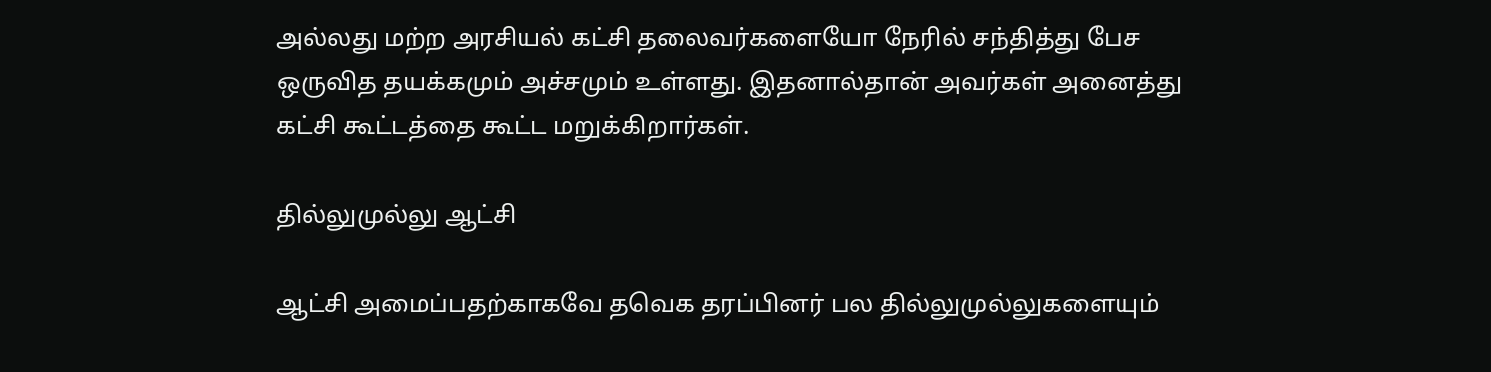அல்லது மற்ற அரசியல் கட்சி தலைவர்களையோ நேரில் சந்தித்து பேச ஒருவித தயக்கமும் அச்சமும் உள்ளது. இதனால்தான் அவர்கள் அனைத்து கட்சி கூட்டத்தை கூட்ட மறுக்கிறார்கள்.

தில்லுமுல்லு ஆட்சி

ஆட்சி அமைப்பதற்காகவே தவெக தரப்பினர் பல தில்லுமுல்லுகளையும்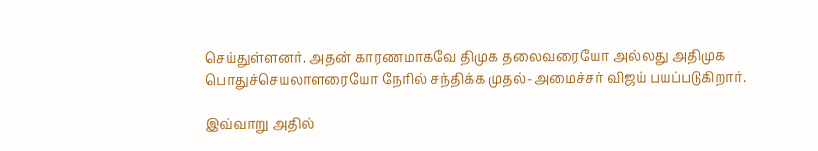செய்துள்ளனர். அதன் காரணமாகவே திமுக தலைவரையோ அல்லது அதிமுக பொதுச்செயலாளரையோ நேரில் சந்திக்க முதல்-அமைச்சர் விஜய் பயப்படுகிறார்.

இவ்வாறு அதில்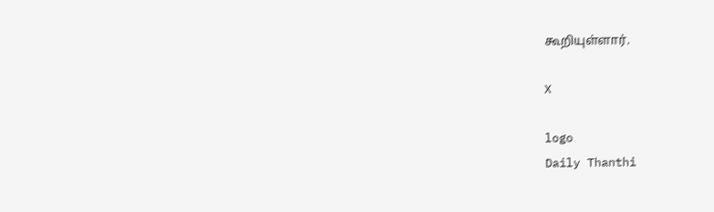கூறியுள்ளார்.

X

logo
Daily Thanthi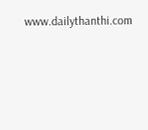www.dailythanthi.com